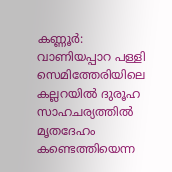കണ്ണൂർ: വാണിയപ്പാറ പള്ളി സെമിത്തേരിയിലെ കല്ലറയിൽ ദുരൂഹ സാഹചര്യത്തിൽ മൃതദേഹം കണ്ടെത്തിയെന്ന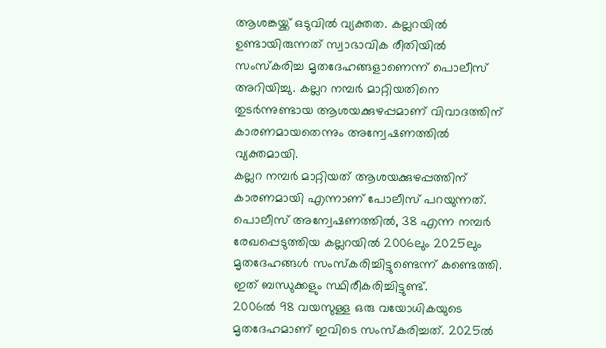ആശങ്കയ്ക്ക് ഒടുവിൽ വ്യക്തത. കല്ലറയിൽ ഉണ്ടായിരുന്നത് സ്വാഭാവിക രീതിയിൽ സംസ്കരിച്ച മൃതദേഹങ്ങളാണെന്ന് പൊലീസ് അറിയിച്ചു. കല്ലറ നമ്പർ മാറ്റിയതിനെ തുടർന്നുണ്ടായ ആശയക്കുഴപ്പമാണ് വിവാദത്തിന് കാരണമായതെന്നും അന്വേഷണത്തിൽ വ്യക്തമായി.
കല്ലറ നമ്പർ മാറ്റിയത് ആശയക്കുഴപ്പത്തിന് കാരണമായി എന്നാണ് പോലീസ് പറയുന്നത്. പൊലീസ് അന്വേഷണത്തിൽ, 38 എന്ന നമ്പർ രേഖപ്പെടുത്തിയ കല്ലറയിൽ 2006ലും 2025ലും മൃതദേഹങ്ങൾ സംസ്കരിച്ചിട്ടുണ്ടെന്ന് കണ്ടെത്തി. ഇത് ബന്ധുക്കളും സ്ഥിരീകരിച്ചിട്ടുണ്ട്.
2006ൽ 98 വയസുള്ള ഒരു വയോധികയുടെ മൃതദേഹമാണ് ഇവിടെ സംസ്കരിച്ചത്. 2025ൽ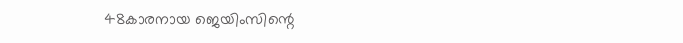48കാരനായ ജെയിംസിന്റെ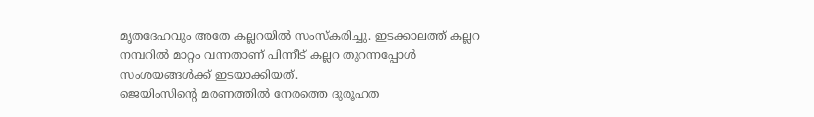മൃതദേഹവും അതേ കല്ലറയിൽ സംസ്കരിച്ചു. ഇടക്കാലത്ത് കല്ലറ നമ്പറിൽ മാറ്റം വന്നതാണ് പിന്നീട് കല്ലറ തുറന്നപ്പോൾ സംശയങ്ങൾക്ക് ഇടയാക്കിയത്.
ജെയിംസിന്റെ മരണത്തിൽ നേരത്തെ ദുരൂഹത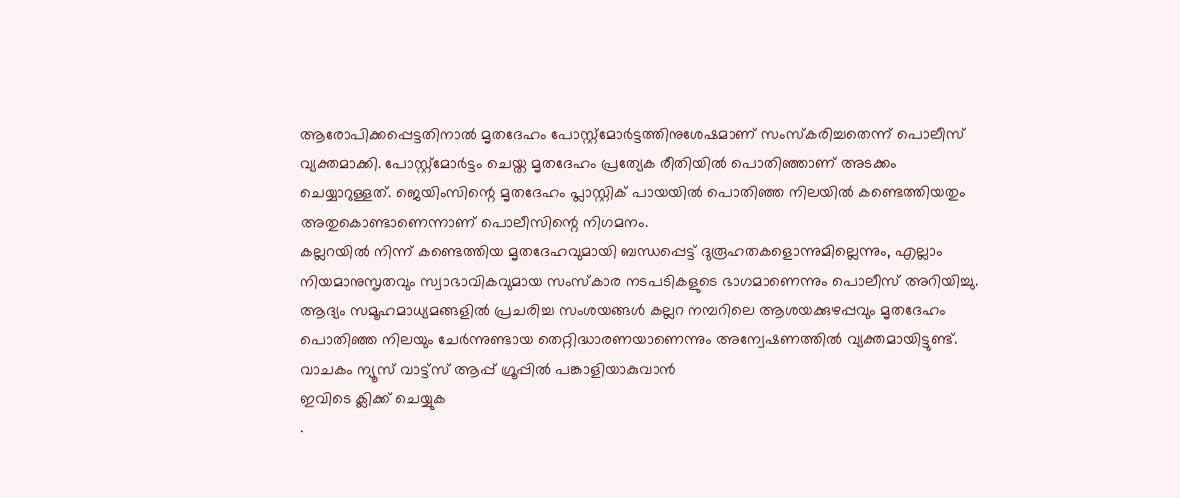ആരോപിക്കപ്പെട്ടതിനാൽ മൃതദേഹം പോസ്റ്റ്മോർട്ടത്തിനുശേഷമാണ് സംസ്കരിച്ചതെന്ന് പൊലീസ് വ്യക്തമാക്കി. പോസ്റ്റ്മോർട്ടം ചെയ്ത മൃതദേഹം പ്രത്യേക രീതിയിൽ പൊതിഞ്ഞാണ് അടക്കം ചെയ്യാറുള്ളത്. ജെയിംസിന്റെ മൃതദേഹം പ്ലാസ്റ്റിക് പായയിൽ പൊതിഞ്ഞ നിലയിൽ കണ്ടെത്തിയതും അതുകൊണ്ടാണെന്നാണ് പൊലീസിന്റെ നിഗമനം.
കല്ലറയിൽ നിന്ന് കണ്ടെത്തിയ മൃതദേഹവുമായി ബന്ധപ്പെട്ട് ദുരൂഹതകളൊന്നുമില്ലെന്നും, എല്ലാം നിയമാനുസൃതവും സ്വാഭാവികവുമായ സംസ്കാര നടപടികളുടെ ഭാഗമാണെന്നും പൊലീസ് അറിയിച്ചു. ആദ്യം സമൂഹമാധ്യമങ്ങളിൽ പ്രചരിച്ച സംശയങ്ങൾ കല്ലറ നമ്പറിലെ ആശയക്കുഴപ്പവും മൃതദേഹം പൊതിഞ്ഞ നിലയും ചേർന്നുണ്ടായ തെറ്റിദ്ധാരണയാണെന്നും അന്വേഷണത്തിൽ വ്യക്തമായിട്ടുണ്ട്.
വാചകം ന്യൂസ് വാട്ട്സ് ആപ്പ് ഗ്രൂപ്പിൽ പങ്കാളിയാകുവാൻ
ഇവിടെ ക്ലിക്ക് ചെയ്യുക
.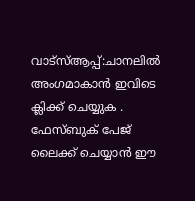വാട്സ്ആപ്പ്:ചാനലിൽ അംഗമാകാൻ ഇവിടെ ക്ലിക്ക് ചെയ്യുക .
ഫേസ്ബുക് പേജ് ലൈക്ക് ചെയ്യാൻ ഈ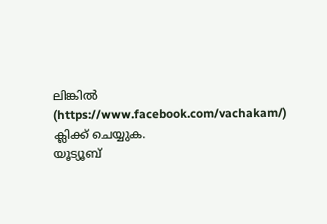ലിങ്കിൽ (https://www.facebook.com/vachakam/) ക്ലിക്ക് ചെയ്യുക.
യൂട്യൂബ്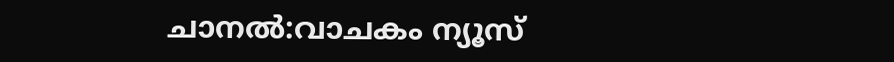ചാനൽ:വാചകം ന്യൂസ്